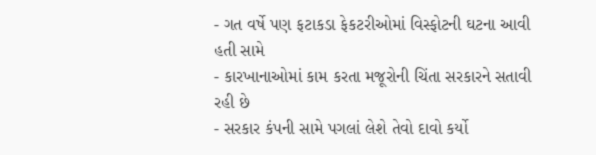- ગત વર્ષે પણ ફટાકડા ફેકટરીઓમાં વિસ્ફોટની ઘટના આવી હતી સામે
- કારખાનાઓમાં કામ કરતા મજૂરોની ચિંતા સરકારને સતાવી રહી છે
- સરકાર કંપની સામે પગલાં લેશે તેવો દાવો કર્યો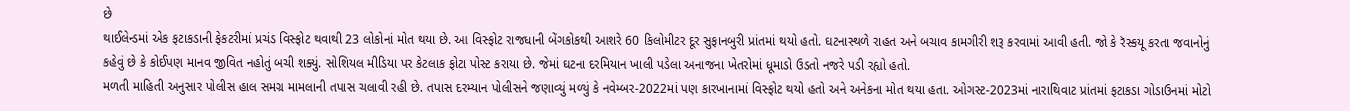છે
થાઈલેન્ડમાં એક ફટાકડાની ફેકટરીમાં પ્રચંડ વિસ્ફોટ થવાથી 23 લોકોનાં મોત થયા છે. આ વિસ્ફોટ રાજધાની બેંગકોકથી આશરે 60 કિલોમીટર દૂર સુફાનબુરી પ્રાંતમાં થયો હતો. ઘટનાસ્થળે રાહત અને બચાવ કામગીરી શરૂ કરવામાં આવી હતી. જો કે રૅસ્કયૂ કરતા જવાનોનું કહેવું છે કે કોઈપણ માનવ જીવિત નહોતું બચી શક્યું. સોશિયલ મીડિયા પર કેટલાક ફોટા પોસ્ટ કરાયા છે. જેમાં ઘટના દરમિયાન ખાલી પડેલા અનાજના ખેતરોમાં ધૂમાડો ઉડતો નજરે પડી રહ્યો હતો.
મળતી માહિતી અનુસાર પોલીસ હાલ સમગ્ર મામલાની તપાસ ચલાવી રહી છે. તપાસ દરમ્યાન પોલીસને જણાવ્યું મળ્યું કે નવેમ્બર-2022માં પણ કારખાનામાં વિસ્ફોટ થયો હતો અને અનેકના મોત થયા હતા. ઓગસ્ટ-2023માં નારાથિવાટ પ્રાંતમાં ફટાકડા ગોડાઉનમાં મોટો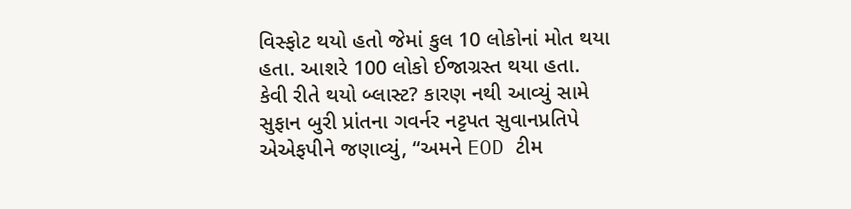વિસ્ફોટ થયો હતો જેમાં કુલ 10 લોકોનાં મોત થયા હતા. આશરે 100 લોકો ઈજાગ્રસ્ત થયા હતા.
કેવી રીતે થયો બ્લાસ્ટ? કારણ નથી આવ્યું સામે
સુફાન બુરી પ્રાંતના ગવર્નર નટ્ટપત સુવાનપ્રતિપે એએફપીને જણાવ્યું, “અમને EOD ટીમ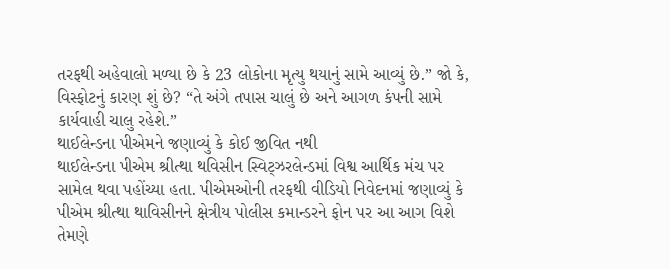તરફથી અહેવાલો મળ્યા છે કે 23 લોકોના મૃત્યુ થયાનું સામે આવ્યું છે.” જો કે, વિસ્ફોટનું કારણ શું છે? “તે અંગે તપાસ ચાલું છે અને આગળ કંપની સામે કાર્યવાહી ચાલુ રહેશે.”
થાઈલેન્ડના પીએમને જણાવ્યું કે કોઈ જીવિત નથી
થાઈલેન્ડના પીએમ શ્રીત્થા થવિસીન સ્વિટ્ઝરલેન્ડમાં વિશ્વ આર્થિક મંચ પર સામેલ થવા પહોંચ્યા હતા. પીએમઓની તરફથી વીડિયો નિવેદનમાં જણાવ્યું કે પીએમ શ્રીત્થા થાવિસીનને ક્ષેત્રીય પોલીસ કમાન્ડરને ફોન પર આ આગ વિશે તેમણે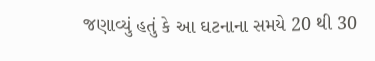જણાવ્યું હતું કે આ ઘટનાના સમયે 20 થી 30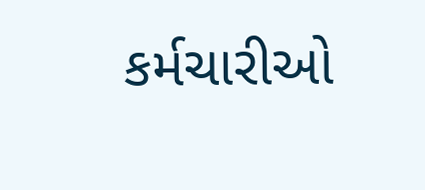કર્મચારીઓ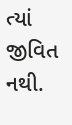ત્યાં જીવિત નથી.